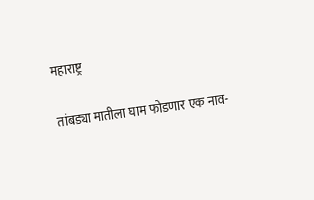महाराष्ट्र

तांबड्या मातीला घाम फोडणार एक नाव-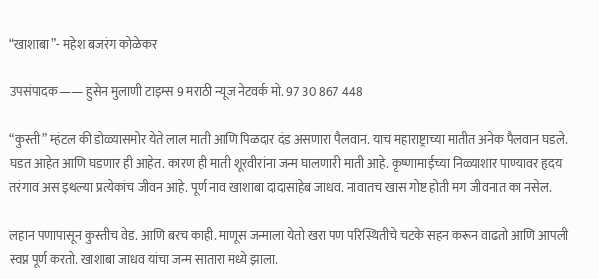“खाशाबा”- महेश बजरंग कोळेकर

उपसंपादक—— हुसेन मुलाणी टाइम्स 9 मराठी न्यूज नेटवर्क मो. 97 30 867 448

“कुस्ती” म्हंटल की डोळ्यासमोर येते लाल माती आणि पिळदार दंड असणारा पैलवान. याच महाराष्ट्राच्या मातीत अनेक पैलवान घडले. घडत आहेत आणि घडणार ही आहेत. कारण ही माती शूरवीरांना जन्म घालणारी माती आहे. कृष्णामाईच्या निळ्याशार पाण्यावर हृदय तरंगाव अस इथल्या प्रत्येकांच जीवन आहे. पूर्ण नाव खाशाबा दादासाहेब जाधव. नावातच खास गोष्ट होती मग जीवनात का नसेल.

लहान पणापासून कुस्तीच वेड. आणि बरच काही. माणूस जन्माला येतो खरा पण परिस्थितीचे चटके सहन करून वाढतो आणि आपली स्वप्न पूर्ण करतो. खाशाबा जाधव यांचा जन्म सातारा मध्ये झाला.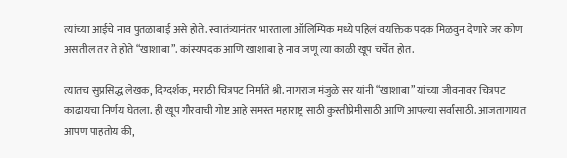त्यांच्या आईचे नाव पुतळाबाई असे होते. स्वातंत्र्यानंतर भारताला ऑलिम्पिक मध्ये पहिलं वयक्तिक पदक मिळवुन देणारे जर कोण असतील तर ते होते “खाशाबा”. कांस्यपदक आणि खाशाबा हे नाव जणू त्या काळी खूप चर्चेत होत.

त्यातच सुप्रसिद्ध लेखक, दिग्दर्शक, मराठी चित्रपट निर्माते श्री. नागराज मंजुळे सर यांनी “खाशाबा” यांच्या जीवनावर चित्रपट काढायचा निर्णय घेतला. ही खूप गौरवाची गोष्ट आहे समस्त महाराष्ट्र साठी कुस्तीप्रेमीसाठी आणि आपल्या सर्वांसाठी. आजतागायत आपण पाहतोय की,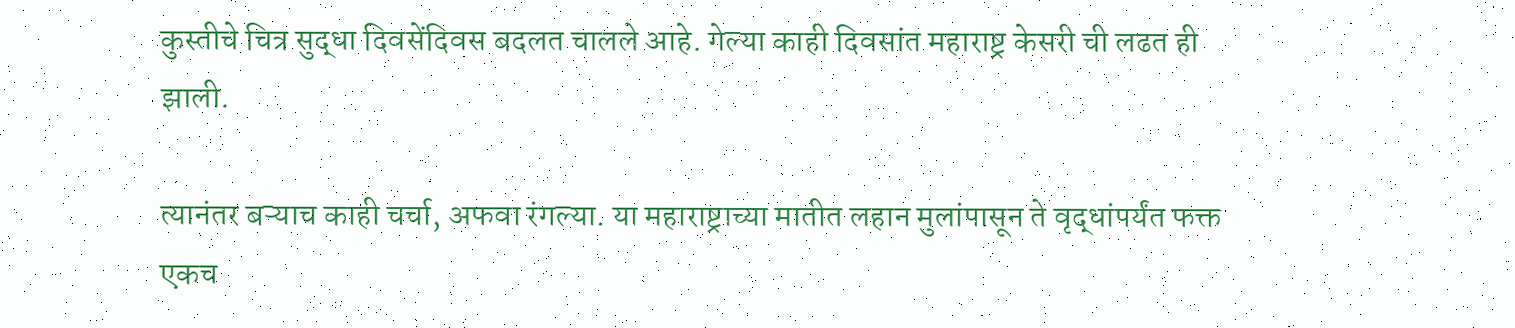कुस्तीचे चित्र सुद्धा दिवसेंदिवस बदलत चालले आहे. गेल्या काही दिवसांत महाराष्ट्र केसरी ची लढत ही झाली.

त्यानंतर बऱ्याच काही चर्चा, अफवा रंगल्या. या महाराष्ट्राच्या मातीत लहान मुलांपासून ते वृद्धांपर्यंत फक्त एकच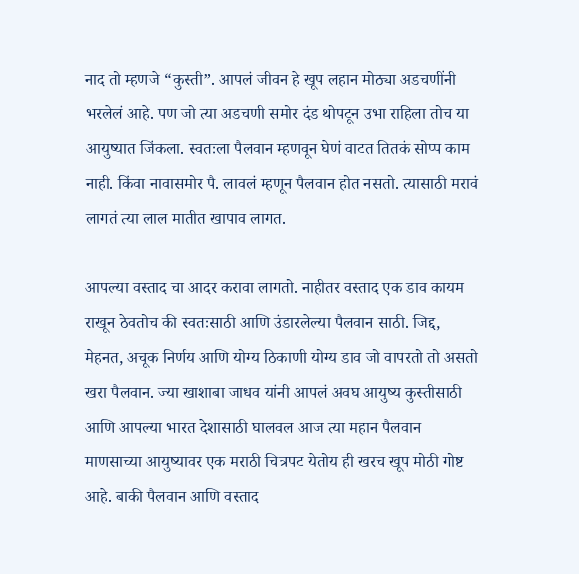नाद तो म्हणजे “कुस्ती”. आपलं जीवन हे खूप लहान मोठ्या अडचणींनी भरलेलं आहे. पण जो त्या अडचणी समोर दंड थोपटून उभा राहिला तोच या आयुष्यात जिंकला. स्वतःला पैलवान म्हणवून घेणं वाटत तितकं सोप्प काम नाही. किंवा नावासमोर पै. लावलं म्हणून पैलवान होत नसतो. त्यासाठी मरावं लागतं त्या लाल मातीत खापाव लागत.

आपल्या वस्ताद चा आदर करावा लागतो. नाहीतर वस्ताद एक डाव कायम राखून ठेवतोच की स्वतःसाठी आणि उंडारलेल्या पैलवान साठी. जिद्द, मेहनत, अचूक निर्णय आणि योग्य ठिकाणी योग्य डाव जो वापरतो तो असतो खरा पैलवान. ज्या खाशाबा जाधव यांनी आपलं अवघ आयुष्य कुस्तीसाठी आणि आपल्या भारत देशासाठी घालवल आज त्या महान पैलवान माणसाच्या आयुष्यावर एक मराठी चित्रपट येतोय ही खरच खूप मोठी गोष्ट आहे. बाकी पैलवान आणि वस्ताद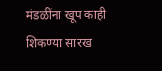मंडळींना खूप काही शिकण्या सारख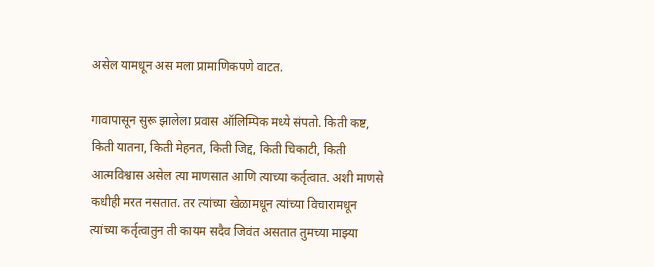असेल यामधून अस मला प्रामाणिकपणे वाटत.

गावापासून सुरू झालेला प्रवास ऑलिम्पिक मध्ये संपतो. किती कष्ट, किती यातना, किती मेहनत, किती जिद्द, किती चिकाटी, किती आत्मविश्वास असेल त्या माणसात आणि त्याच्या कर्तृत्वात. अशी माणसे कधीही मरत नसतात. तर त्यांच्या खेळामधून त्यांच्या विचारामधून त्यांच्या कर्तृत्वातुन ती कायम सदैव जिवंत असतात तुमच्या माझ्या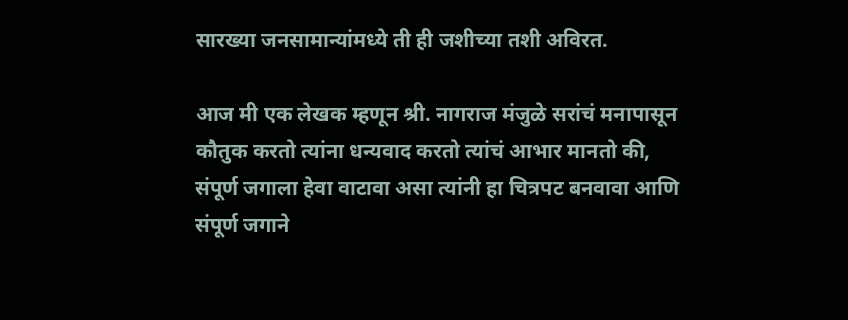सारख्या जनसामान्यांमध्ये ती ही जशीच्या तशी अविरत.

आज मी एक लेखक म्हणून श्री. नागराज मंजुळे सरांचं मनापासून कौतुक करतो त्यांना धन्यवाद करतो त्यांचं आभार मानतो की, संपूर्ण जगाला हेवा वाटावा असा त्यांनी हा चित्रपट बनवावा आणि संपूर्ण जगाने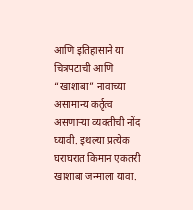आणि इतिहासाने या चित्रपटाची आणि “खाशाबा” नावाच्या असामान्य कर्तृत्व असणाऱ्या व्यक्तीची नोंद घ्यावी. इथल्या प्रत्येक घराघरात किमान एकतरी खाशाबा जन्माला यावा.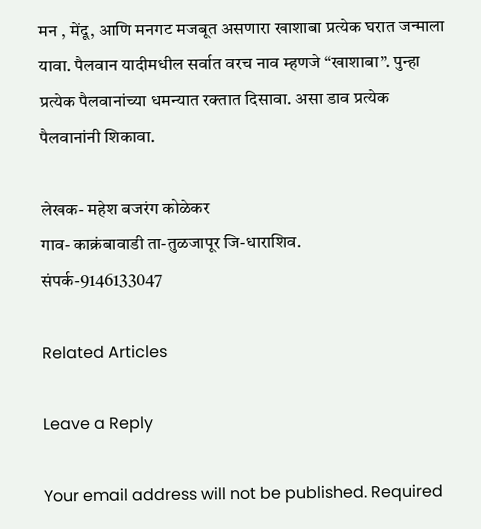मन , मेंदू, आणि मनगट मजबूत असणारा खाशाबा प्रत्येक घरात जन्माला यावा. पैलवान यादीमधील सर्वात वरच नाव म्हणजे “खाशाबा”. पुन्हा प्रत्येक पैलवानांच्या धमन्यात रक्तात दिसावा. असा डाव प्रत्येक पैलवानांनी शिकावा.

लेखक- महेश बजरंग कोळेकर
गाव- काक्रंबावाडी ता-तुळजापूर जि-धाराशिव.
संपर्क-9146133047

Related Articles

Leave a Reply

Your email address will not be published. Required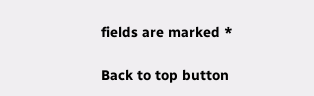fields are marked *

Back to top button